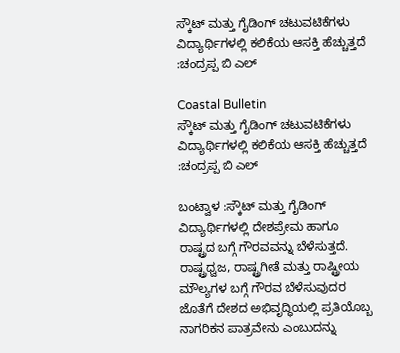ಸ್ಕೌಟ್ ಮತ್ತು ಗೈಡಿಂಗ್ ಚಟುವಟಿಕೆಗಳು ವಿದ್ಯಾರ್ಥಿಗಳಲ್ಲಿ ಕಲಿಕೆಯ ಆಸಕ್ತಿ ಹೆಚ್ಚುತ್ತದೆ :ಚಂದ್ರಪ್ಪ ಬಿ ಎಲ್

Coastal Bulletin
ಸ್ಕೌಟ್ ಮತ್ತು ಗೈಡಿಂಗ್ ಚಟುವಟಿಕೆಗಳು ವಿದ್ಯಾರ್ಥಿಗಳಲ್ಲಿ ಕಲಿಕೆಯ ಆಸಕ್ತಿ ಹೆಚ್ಚುತ್ತದೆ :ಚಂದ್ರಪ್ಪ ಬಿ ಎಲ್

ಬಂಟ್ವಾಳ :ಸ್ಕೌಟ್ ಮತ್ತು ಗೈಡಿಂಗ್ ವಿದ್ಯಾರ್ಥಿಗಳಲ್ಲಿ ದೇಶಪ್ರೇಮ ಹಾಗೂ ರಾಷ್ಟ್ರದ ಬಗ್ಗೆ ಗೌರವವನ್ನು ಬೆಳೆಸುತ್ತದೆ. ರಾಷ್ಟ್ರಧ್ವಜ, ರಾಷ್ಟ್ರಗೀತೆ ಮತ್ತು ರಾಷ್ಟ್ರೀಯ ಮೌಲ್ಯಗಳ ಬಗ್ಗೆ ಗೌರವ ಬೆಳೆಸುವುದರ ಜೊತೆಗೆ ದೇಶದ ಅಭಿವೃದ್ಧಿಯಲ್ಲಿ ಪ್ರತಿಯೊಬ್ಬ ನಾಗರಿಕನ ಪಾತ್ರವೇನು ಎಂಬುದನ್ನು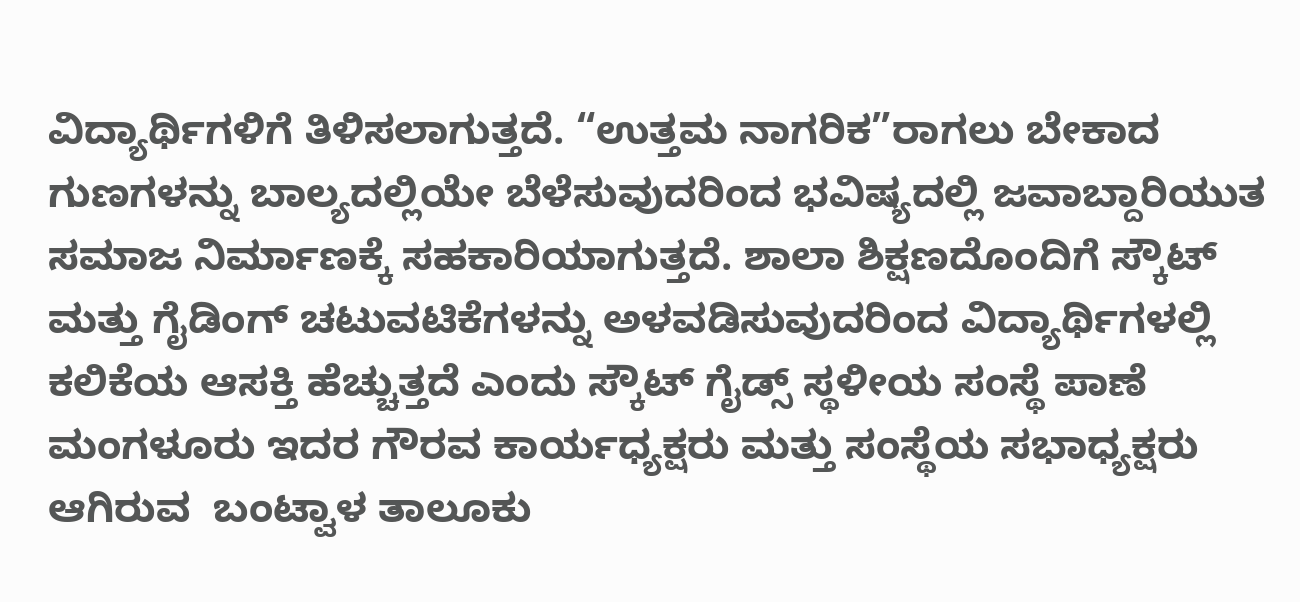ವಿದ್ಯಾರ್ಥಿಗಳಿಗೆ ತಿಳಿಸಲಾಗುತ್ತದೆ. “ಉತ್ತಮ ನಾಗರಿಕ”ರಾಗಲು ಬೇಕಾದ ಗುಣಗಳನ್ನು ಬಾಲ್ಯದಲ್ಲಿಯೇ ಬೆಳೆಸುವುದರಿಂದ ಭವಿಷ್ಯದಲ್ಲಿ ಜವಾಬ್ದಾರಿಯುತ ಸಮಾಜ ನಿರ್ಮಾಣಕ್ಕೆ ಸಹಕಾರಿಯಾಗುತ್ತದೆ. ಶಾಲಾ ಶಿಕ್ಷಣದೊಂದಿಗೆ ಸ್ಕೌಟ್ ಮತ್ತು ಗೈಡಿಂಗ್ ಚಟುವಟಿಕೆಗಳನ್ನು ಅಳವಡಿಸುವುದರಿಂದ ವಿದ್ಯಾರ್ಥಿಗಳಲ್ಲಿ ಕಲಿಕೆಯ ಆಸಕ್ತಿ ಹೆಚ್ಚುತ್ತದೆ ಎಂದು ಸ್ಕೌಟ್ ಗೈಡ್ಸ್ ಸ್ಥಳೀಯ ಸಂಸ್ಥೆ ಪಾಣೆ ಮಂಗಳೂರು ಇದರ ಗೌರವ ಕಾರ್ಯಧ್ಯಕ್ಷರು ಮತ್ತು ಸಂಸ್ಥೆಯ ಸಭಾಧ್ಯಕ್ಷರು ಆಗಿರುವ  ಬಂಟ್ವಾಳ ತಾಲೂಕು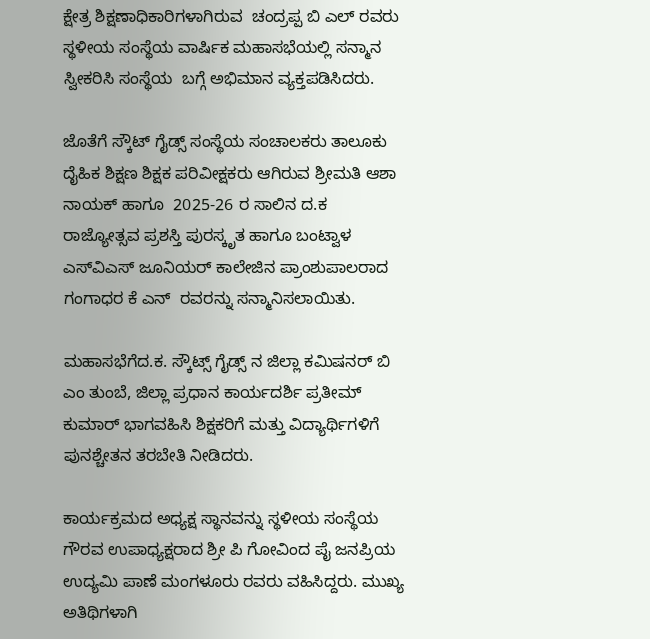ಕ್ಷೇತ್ರ ಶಿಕ್ಷಣಾಧಿಕಾರಿಗಳಾಗಿರುವ  ಚಂದ್ರಪ್ಪ ಬಿ ಎಲ್ ರವರು ಸ್ಥಳೀಯ ಸಂಸ್ಥೆಯ ವಾರ್ಷಿಕ ಮಹಾಸಭೆಯಲ್ಲಿ ಸನ್ಮಾನ ಸ್ವೀಕರಿಸಿ ಸಂಸ್ಥೆಯ  ಬಗ್ಗೆ ಅಭಿಮಾನ ವ್ಯಕ್ತಪಡಿಸಿದರು.

ಜೊತೆಗೆ ಸ್ಕೌಟ್ ಗೈಡ್ಸ್ ಸಂಸ್ಥೆಯ ಸಂಚಾಲಕರು ತಾಲೂಕು ದೈಹಿಕ ಶಿಕ್ಷಣ ಶಿಕ್ಷಕ ಪರಿವೀಕ್ಷಕರು ಆಗಿರುವ ಶ್ರೀಮತಿ ಆಶಾ ನಾಯಕ್ ಹಾಗೂ  2025-26 ರ ಸಾಲಿನ ದ.ಕ ರಾಜ್ಯೋತ್ಸವ ಪ್ರಶಸ್ತಿ ಪುರಸ್ಕೃತ ಹಾಗೂ ಬಂಟ್ವಾಳ ಎಸ್‌ವಿಎಸ್ ಜೂನಿಯರ್ ಕಾಲೇಜಿನ ಪ್ರಾಂಶುಪಾಲರಾದ ಗಂಗಾಧರ ಕೆ ಎನ್  ರವರನ್ನು ಸನ್ಮಾನಿಸಲಾಯಿತು.

ಮಹಾಸಭೆಗೆದ.ಕ. ಸ್ಕೌಟ್ಸ್ ಗೈಡ್ಸ್ ನ ಜಿಲ್ಲಾ ಕಮಿಷನರ್ ಬಿ ಎಂ ತುಂಬೆ, ಜಿಲ್ಲಾ ಪ್ರಧಾನ ಕಾರ್ಯದರ್ಶಿ ಪ್ರತೀಮ್ ಕುಮಾರ್ ಭಾಗವಹಿಸಿ ಶಿಕ್ಷಕರಿಗೆ ಮತ್ತು ವಿದ್ಯಾರ್ಥಿಗಳಿಗೆ ಪುನಶ್ಚೇತನ ತರಬೇತಿ ನೀಡಿದರು.

ಕಾರ್ಯಕ್ರಮದ ಅಧ್ಯಕ್ಷ ಸ್ಥಾನವನ್ನು ಸ್ಥಳೀಯ ಸಂಸ್ಥೆಯ ಗೌರವ ಉಪಾಧ್ಯಕ್ಷರಾದ ಶ್ರೀ ಪಿ ಗೋವಿಂದ ಪೈ ಜನಪ್ರಿಯ ಉದ್ಯಮಿ ಪಾಣೆ ಮಂಗಳೂರು ರವರು ವಹಿಸಿದ್ದರು. ಮುಖ್ಯ ಅತಿಥಿಗಳಾಗಿ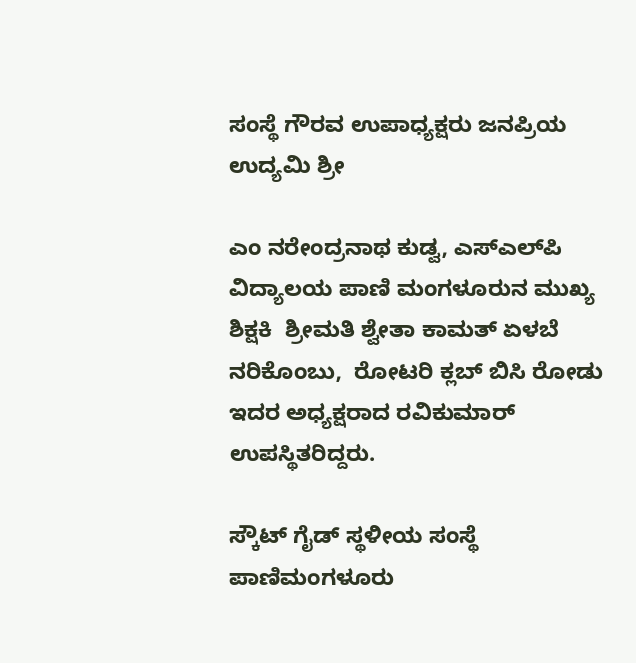ಸಂಸ್ಥೆ ಗೌರವ ಉಪಾಧ್ಯಕ್ಷರು ಜನಪ್ರಿಯ ಉದ್ಯಮಿ ಶ್ರೀ

ಎಂ ನರೇಂದ್ರನಾಥ ಕುಡ್ವ, ಎಸ್‌ಎಲ್‌ಪಿ ವಿದ್ಯಾಲಯ ಪಾಣಿ ಮಂಗಳೂರುನ ಮುಖ್ಯ ಶಿಕ್ಷಕಿ  ಶ್ರೀಮತಿ ಶ್ವೇತಾ ಕಾಮತ್ ಏಳಬೆ ನರಿಕೊಂಬು,  ರೋಟರಿ ಕ್ಲಬ್ ಬಿಸಿ ರೋಡು ಇದರ ಅಧ್ಯಕ್ಷರಾದ ರವಿಕುಮಾರ್ ಉಪಸ್ಥಿತರಿದ್ದರು.

ಸ್ಕೌಟ್ ಗೈಡ್ ಸ್ಥಳೀಯ ಸಂಸ್ಥೆ ಪಾಣಿಮಂಗಳೂರು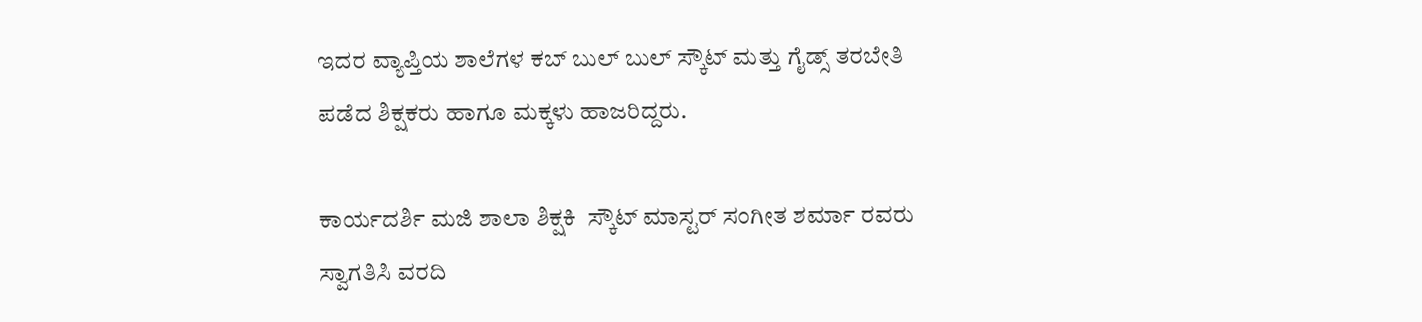ಇದರ ವ್ಯಾಪ್ತಿಯ ಶಾಲೆಗಳ ಕಬ್ ಬುಲ್ ಬುಲ್ ಸ್ಕೌಟ್ ಮತ್ತು ಗೈಡ್ಸ್ ತರಬೇತಿ ಪಡೆದ ಶಿಕ್ಷಕರು ಹಾಗೂ ಮಕ್ಕಳು ಹಾಜರಿದ್ದರು.

ಕಾರ್ಯದರ್ಶಿ ಮಜಿ ಶಾಲಾ ಶಿಕ್ಷಕಿ  ಸ್ಕೌಟ್ ಮಾಸ್ಟರ್ ಸಂಗೀತ ಶರ್ಮಾ ರವರು ಸ್ವಾಗತಿಸಿ ವರದಿ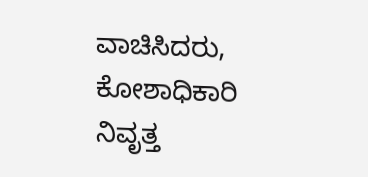ವಾಚಿಸಿದರು, ಕೋಶಾಧಿಕಾರಿ ನಿವೃತ್ತ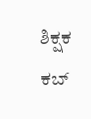ಶಿಕ್ಷಕ ಕಬ್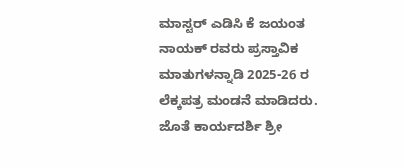ಮಾಸ್ಟರ್ ಎಡಿಸಿ ಕೆ ಜಯಂತ ನಾಯಕ್ ರವರು ಪ್ರಸ್ತಾವಿಕ ಮಾತುಗಳನ್ನಾಡಿ 2025-26 ರ ಲೆಕ್ಕಪತ್ರ ಮಂಡನೆ ಮಾಡಿದರು. ಜೊತೆ ಕಾರ್ಯದರ್ಶಿ ಶ್ರೀ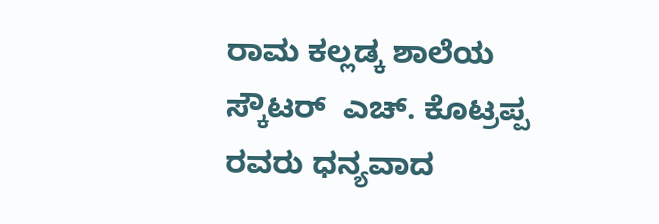ರಾಮ ಕಲ್ಲಡ್ಕ ಶಾಲೆಯ ಸ್ಕೌಟರ್  ಎಚ್. ಕೊಟ್ರಪ್ಪ  ರವರು ಧನ್ಯವಾದ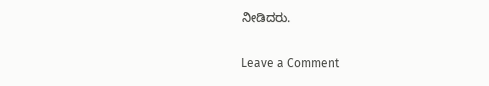ನೀಡಿದರು.

Leave a Comment